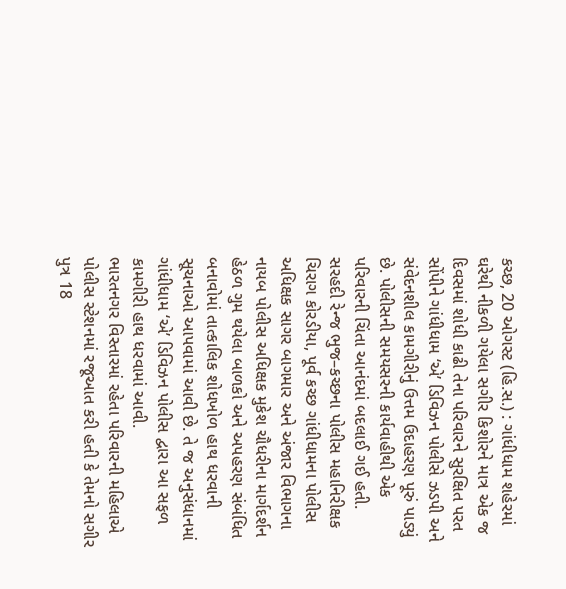કચ્છ, 20 ઓગસ્ટ (હિ.સ.) : ગાંધીધામ શહેરમાં ઘરેથી નીકળી ગયેલા સગીર કિશોરને માત્ર એક જ દિવસમાં શોધી કાઢી તેના પરિવારને સુરક્ષિત પરત સોંપીને ગાંધીધામ ‘એ’ ડિવિઝન પોલીસે ઝડપી અને સંવેદનશીલ કામગીરીનું ઉત્તમ ઉદાહરણ પૂરું પાડ્યું છે. પોલીસની સમયસરની કાર્યવાહીથી એક પરિવારની ચિંતા આનંદમાં બદલાઈ ગઈ હતી.
સરહદી રેન્જ ભુજ–કચ્છના પોલીસ મહાનિરીક્ષક ચિરાગ કોરડીયા, પૂર્વ કચ્છ ગાંધીધામના પોલીસ અધિક્ષક સાગર બાગમાર અને અંજાર વિભાગના નાયબ પોલીસ અધિક્ષક મુકેશ ચૌધરીના માર્ગદર્શન હેઠળ ગુમ થયેલા બાળકો અને અપહરણ સંબંધિત બનાવોમાં તાત્કાલિક શોધખોળ હાથ ધરવાની સૂચનાઓ આપવામાં આવી છે. તે જ અનુસંધાનમાં ગાંધીધામ ‘એ’ ડિવિઝન પોલીસ દ્વારા આ સફળ કામગીરી હાથ ધરવામાં આવી.
ભારતનગર વિસ્તારમાં રહેતા પરિવારની મહિલાએ પોલીસ સ્ટેશનમાં રજૂઆત કરી હતી કે તેમનો સગીર પુત્ર 18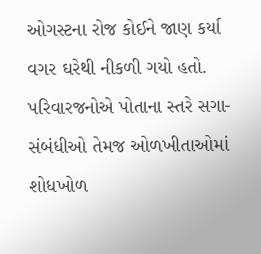ઓગસ્ટના રોજ કોઈને જાણ કર્યા વગર ઘરેથી નીકળી ગયો હતો. પરિવારજનોએ પોતાના સ્તરે સગા-સંબંધીઓ તેમજ ઓળખીતાઓમાં શોધખોળ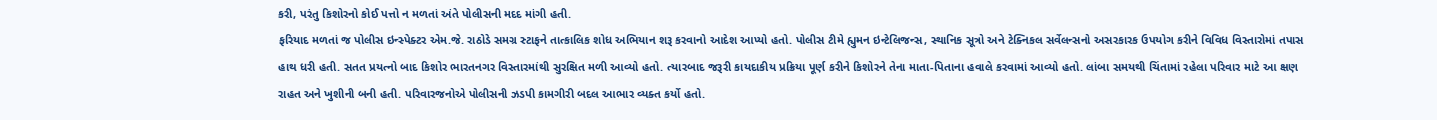કરી, પરંતુ કિશોરનો કોઈ પત્તો ન મળતાં અંતે પોલીસની મદદ માંગી હતી.
ફરિયાદ મળતાં જ પોલીસ ઇન્સ્પેક્ટર એમ.જે. રાઠોડે સમગ્ર સ્ટાફને તાત્કાલિક શોધ અભિયાન શરૂ કરવાનો આદેશ આપ્યો હતો. પોલીસ ટીમે હ્યુમન ઇન્ટેલિજન્સ, સ્થાનિક સૂત્રો અને ટેક્નિકલ સર્વેલન્સનો અસરકારક ઉપયોગ કરીને વિવિધ વિસ્તારોમાં તપાસ હાથ ધરી હતી. સતત પ્રયત્નો બાદ કિશોર ભારતનગર વિસ્તારમાંથી સુરક્ષિત મળી આવ્યો હતો. ત્યારબાદ જરૂરી કાયદાકીય પ્રક્રિયા પૂર્ણ કરીને કિશોરને તેના માતા-પિતાના હવાલે કરવામાં આવ્યો હતો. લાંબા સમયથી ચિંતામાં રહેલા પરિવાર માટે આ ક્ષણ રાહત અને ખુશીની બની હતી. પરિવારજનોએ પોલીસની ઝડપી કામગીરી બદલ આભાર વ્યક્ત કર્યો હતો.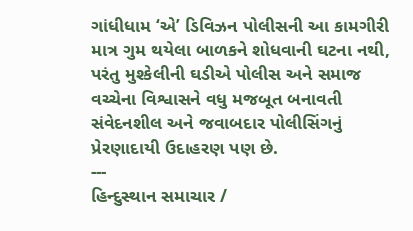ગાંધીધામ ‘એ’ ડિવિઝન પોલીસની આ કામગીરી માત્ર ગુમ થયેલા બાળકને શોધવાની ઘટના નથી, પરંતુ મુશ્કેલીની ઘડીએ પોલીસ અને સમાજ વચ્ચેના વિશ્વાસને વધુ મજબૂત બનાવતી સંવેદનશીલ અને જવાબદાર પોલીસિંગનું પ્રેરણાદાયી ઉદાહરણ પણ છે.
---
હિન્દુસ્થાન સમાચાર /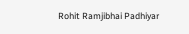Rohit Ramjibhai Padhiyar